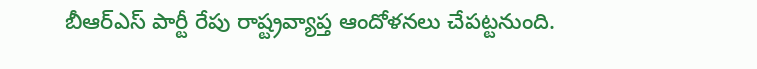బీఆర్ఎస్ పార్టీ రేపు రాష్ట్రవ్యాప్త ఆందోళనలు చేపట్టనుంది.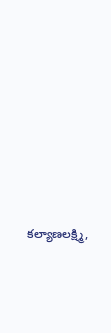కల్యాణలక్ష్మి,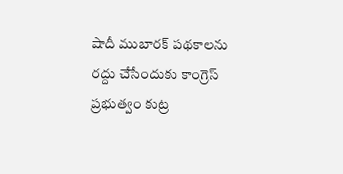షాదీ ముబారక్ పథకాలను రద్దు చేసేందుకు కాంగ్రెస్ ప్రభుత్వం కుట్ర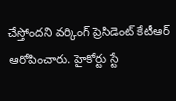చేస్తోందని వర్కింగ్ ప్రెసిడెంట్ కేటీఆర్ ఆరోపించారు. హైకోర్టు స్టే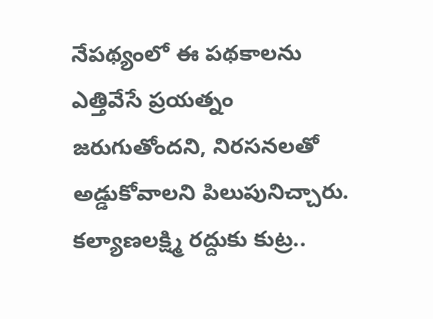నేపథ్యంలో ఈ పథకాలను ఎత్తివేసే ప్రయత్నం జరుగుతోందని, నిరసనలతో అడ్డుకోవాలని పిలుపునిచ్చారు.
కల్యాణలక్ష్మి రద్దుకు కుట్ర..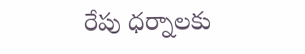రేపు ధర్నాలకు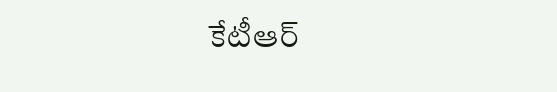కేటీఆర్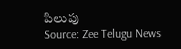పిలుపు
Source: Zee Telugu News